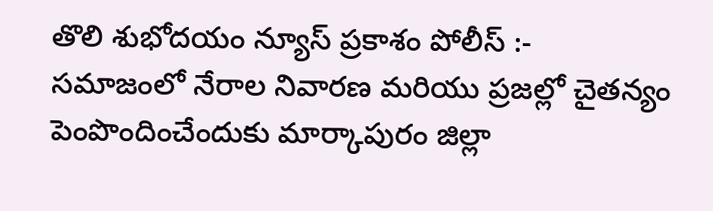తొలి శుభోదయం న్యూస్ ప్రకాశం పోలీస్ :-
సమాజంలో నేరాల నివారణ మరియు ప్రజల్లో చైతన్యం పెంపొందించేందుకు మార్కాపురం జిల్లా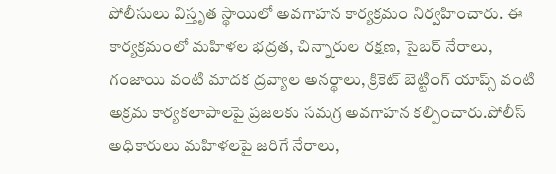పోలీసులు విస్తృత స్థాయిలో అవగాహన కార్యక్రమం నిర్వహించారు. ఈ కార్యక్రమంలో మహిళల భద్రత, చిన్నారుల రక్షణ, సైబర్ నేరాలు, గంజాయి వంటి మాదక ద్రవ్యాల అనర్థాలు, క్రికెట్ బెట్టింగ్ యాప్స్ వంటి అక్రమ కార్యకలాపాలపై ప్రజలకు సమగ్ర అవగాహన కల్పించారు.పోలీస్ అధికారులు మహిళలపై జరిగే నేరాలు,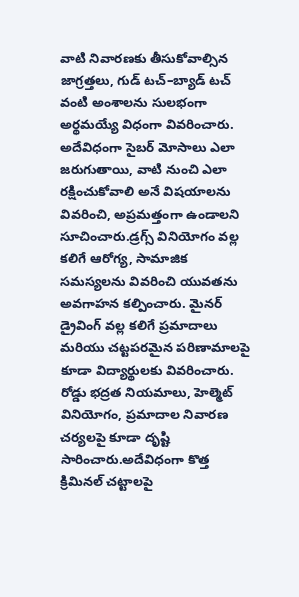వాటి నివారణకు తీసుకోవాల్సిన జాగ్రత్తలు, గుడ్ టచ్–బ్యాడ్ టచ్ వంటి అంశాలను సులభంగా అర్థమయ్యే విధంగా వివరించారు. అదేవిధంగా సైబర్ మోసాలు ఎలా జరుగుతాయి, వాటి నుంచి ఎలా రక్షించుకోవాలి అనే విషయాలను వివరించి, అప్రమత్తంగా ఉండాలని సూచించారు.డ్రగ్స్ వినియోగం వల్ల కలిగే ఆరోగ్య, సామాజిక సమస్యలను వివరించి యువతను అవగాహన కల్పించారు. మైనర్ డ్రైవింగ్ వల్ల కలిగే ప్రమాదాలు మరియు చట్టపరమైన పరిణామాలపై కూడా విద్యార్థులకు వివరించారు. రోడ్డు భద్రత నియమాలు, హెల్మెట్ వినియోగం, ప్రమాదాల నివారణ చర్యలపై కూడా దృష్టి సారించారు.అదేవిధంగా కొత్త క్రిమినల్ చట్టాలపై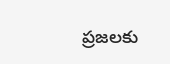ప్రజలకు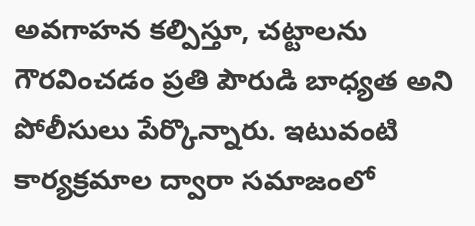అవగాహన కల్పిస్తూ, చట్టాలను గౌరవించడం ప్రతి పౌరుడి బాధ్యత అని పోలీసులు పేర్కొన్నారు. ఇటువంటి కార్యక్రమాల ద్వారా సమాజంలో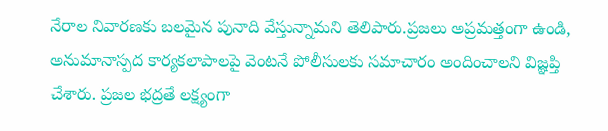నేరాల నివారణకు బలమైన పునాది వేస్తున్నామని తెలిపారు.ప్రజలు అప్రమత్తంగా ఉండి, అనుమానాస్పద కార్యకలాపాలపై వెంటనే పోలీసులకు సమాచారం అందించాలని విజ్ఞప్తి చేశారు. ప్రజల భద్రతే లక్ష్యంగా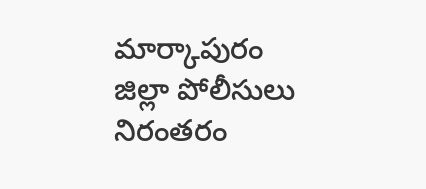మార్కాపురం జిల్లా పోలీసులు నిరంతరం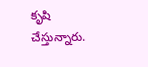కృషి చేస్తున్నారు.